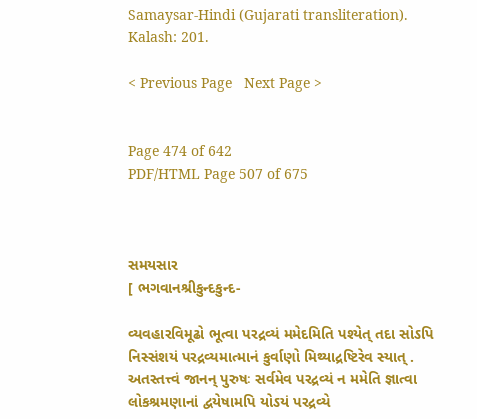Samaysar-Hindi (Gujarati transliteration). Kalash: 201.

< Previous Page   Next Page >


Page 474 of 642
PDF/HTML Page 507 of 675



સમયસાર
[ ભગવાનશ્રીકુન્દકુન્દ-

વ્યવહારવિમૂઢો ભૂત્વા પરદ્રવ્યં મમેદમિતિ પશ્યેત્ તદા સોઽપિ નિસ્સંશયં પરદ્રવ્યમાત્માનં કુર્વાણો મિથ્યાદ્રષ્ટિરેવ સ્યાત્ . અતસ્તત્ત્વં જાનન્ પુરુષઃ સર્વમેવ પરદ્રવ્યં ન મમેતિ જ્ઞાત્વા લોકશ્રમણાનાં દ્વયેષામપિ યોઽયં પરદ્રવ્યે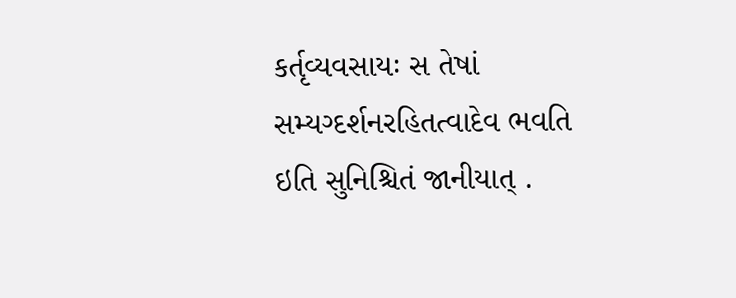કર્તૃવ્યવસાયઃ સ તેષાં સમ્યગ્દર્શનરહિતત્વાદેવ ભવતિ ઇતિ સુનિશ્ચિતં જાનીયાત્ .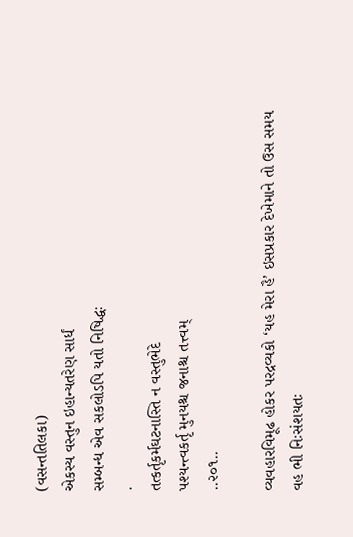(વસન્તતિલકા)
એકસ્ય વસ્તુન ઇહાન્યતરેણ સાર્ધં
સમ્બન્ધ એવ સકલોઽપિ યતો નિષિદ્ધઃ
.
તત્કર્તૃકર્મઘટનાસ્તિ ન વસ્તુભેદે
પશ્યન્ત્વકર્તૃ મુનયશ્ચ જનાશ્ચ તત્ત્વમ્
..૨૦૧..

વ્યવહારવિમૂઢ હોકર પરદ્રવ્યકો ‘યહ મેરા હૈ’ ઇસપ્રકાર દેખેમાને તો ઉસ સમય વહ ભી નિઃસંશયતઃ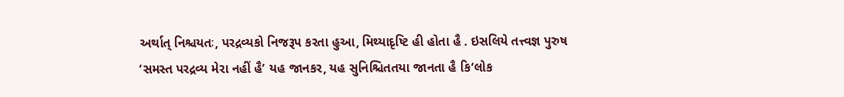અર્થાત્ નિશ્ચયતઃ, પરદ્રવ્યકો નિજરૂપ કરતા હુઆ, મિથ્યાદૃષ્ટિ હી હોતા હૈ . ઇસલિયે તત્ત્વજ્ઞ પુરુષ ‘સમસ્ત પરદ્રવ્ય મેરા નહીં હૈ’ યહ જાનકર, યહ સુનિશ્ચિતતયા જાનતા હૈ કિ‘લોક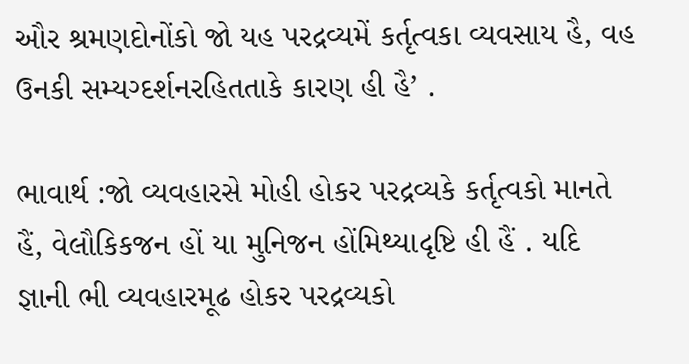ઔર શ્રમણદોનોંકો જો યહ પરદ્રવ્યમેં કર્તૃત્વકા વ્યવસાય હૈ, વહ ઉનકી સમ્યગ્દર્શનરહિતતાકે કારણ હી હૈ’ .

ભાવાર્થ :જો વ્યવહારસે મોહી હોકર પરદ્રવ્યકે કર્તૃત્વકો માનતે હૈં, વેલૌકિકજન હોં યા મુનિજન હોંમિથ્યાદૃષ્ટિ હી હૈં . યદિ જ્ઞાની ભી વ્યવહારમૂઢ હોકર પરદ્રવ્યકો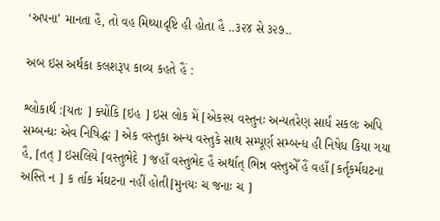‘અપના’ માનતા હૈ, તો વહ મિથ્યાદૃષ્ટિ હી હોતા હૈ ..૩૨૪ સે ૩૨૭..

અબ ઇસ અર્થકા કલશરૂપ કાવ્ય કહતે હૈં :

શ્લોકાર્થ :[યતઃ ] ક્યોંકિ [ઇહ ] ઇસ લોક મેં [એકસ્ય વસ્તુનઃ અન્યતરેણ સાર્ધં સકલઃ અપિ સમ્બન્ધઃ એવ નિષિદ્ધઃ ] એક વસ્તુકા અન્ય વસ્તુકે સાથ સમ્પૂર્ણ સમ્બન્ધ હી નિષેધ કિયા ગયા હૈ, [તત્ ] ઇસલિયે [વસ્તુભેદે ] જહાઁ વસ્તુભેદ હૈ અર્થાત્ ભિન્ન વસ્તુએઁ હૈં વહાઁ [કર્તૃકર્મઘટના અસ્તિ ન ] ક ર્તાક ર્મઘટના નહીં હોતી[મુનયઃ ચ જનાઃ ચ ]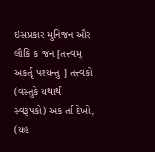ઇસપ્રકાર મુનિજન ઔર લૌકિ ક જન [તત્ત્વમ્ અકર્તૃ પશ્યન્તુ ] તત્ત્વકો (વસ્તુકે યથાર્થ સ્વરૂપકો) અક ર્તા દેખો, (યહ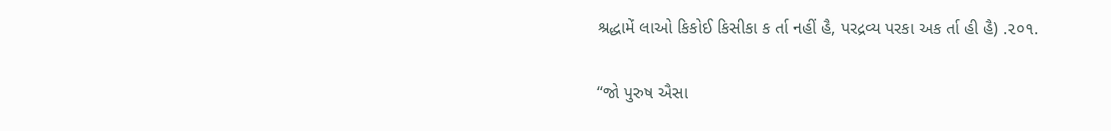શ્રદ્ધામેં લાઓ કિકોઈ કિસીકા ક ર્તા નહીં હૈ, પરદ્રવ્ય પરકા અક ર્તા હી હૈ) .૨૦૧.

‘‘જો પુરુષ ઐસા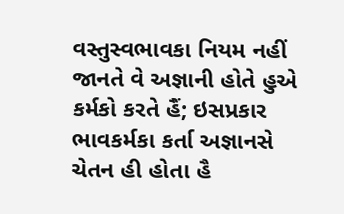વસ્તુસ્વભાવકા નિયમ નહીં જાનતે વે અજ્ઞાની હોતે હુએ કર્મકો કરતે હૈં; ઇસપ્રકાર ભાવકર્મકા કર્તા અજ્ઞાનસે ચેતન હી હોતા હૈ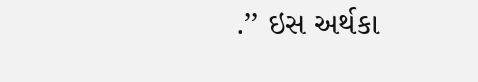.’’ ઇસ અર્થકા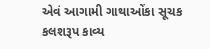એવં આગામી ગાથાઓંકા સૂચક કલશરૂપ કાવ્ય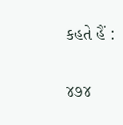કહતે હૈં :

૪૭૪